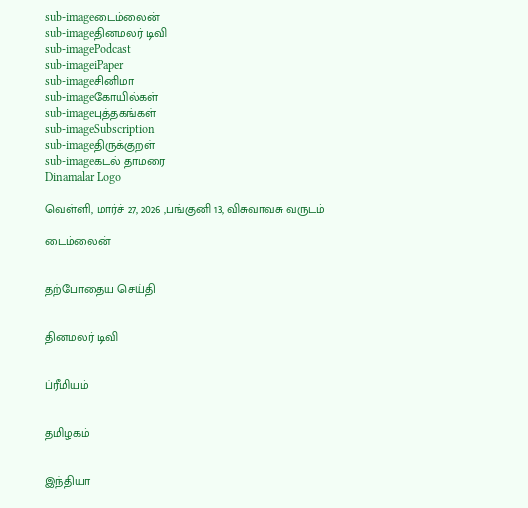sub-imageடைம்லைன்
sub-imageதினமலர் டிவி
sub-imagePodcast
sub-imageiPaper
sub-imageசினிமா
sub-imageகோயில்கள்
sub-imageபுத்தகங்கள்
sub-imageSubscription
sub-imageதிருக்குறள்
sub-imageகடல் தாமரை
Dinamalar Logo

வெள்ளி, மார்ச் 27, 2026 ,பங்குனி 13, விசுவாவசு வருடம்

டைம்லைன்


தற்போதைய செய்தி


தினமலர் டிவி


ப்ரீமியம்


தமிழகம்


இந்தியா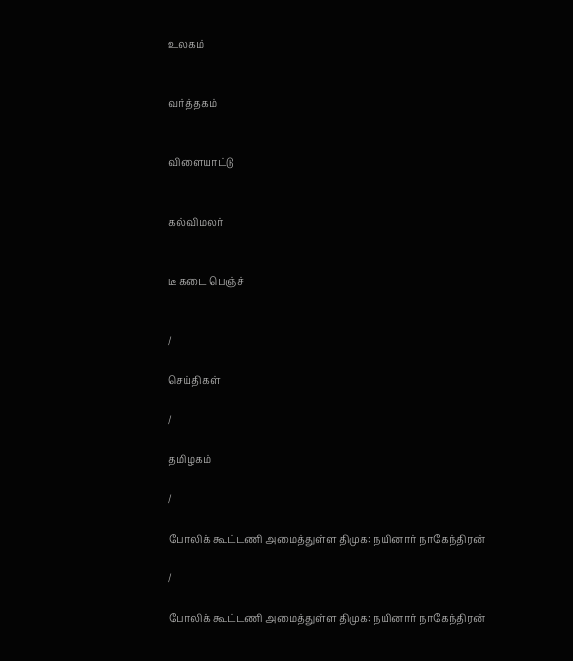உலகம்


வர்த்தகம்


விளையாட்டு


கல்விமலர்


டீ கடை பெஞ்ச்


/

செய்திகள்

/

தமிழகம்

/

போலிக் கூட்டணி அமைத்துள்ள திமுக: நயினார் நாகேந்திரன்

/

போலிக் கூட்டணி அமைத்துள்ள திமுக: நயினார் நாகேந்திரன்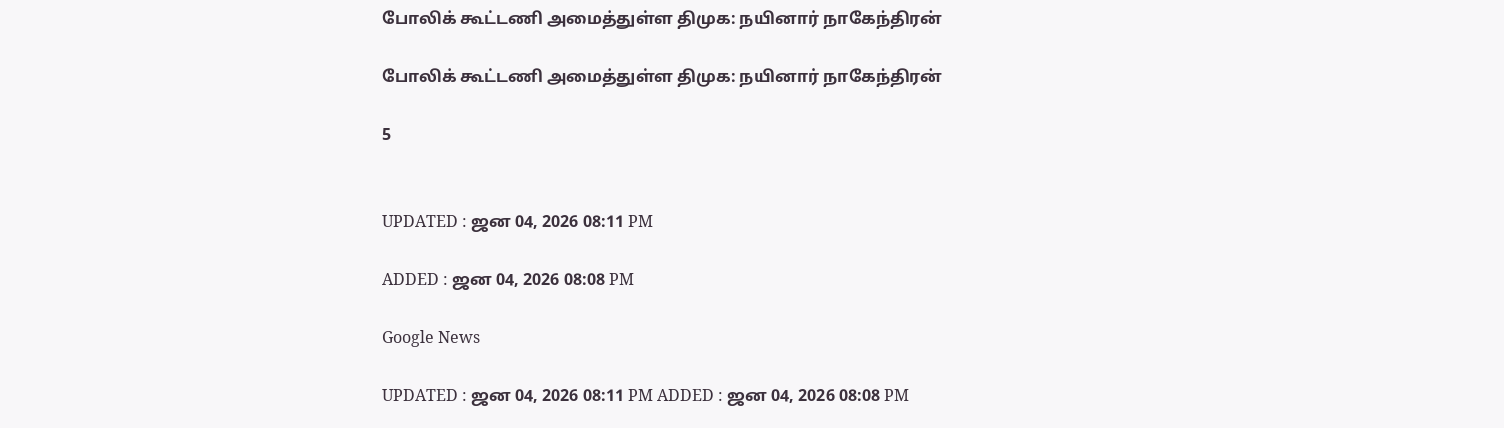போலிக் கூட்டணி அமைத்துள்ள திமுக: நயினார் நாகேந்திரன்

போலிக் கூட்டணி அமைத்துள்ள திமுக: நயினார் நாகேந்திரன்

5


UPDATED : ஜன 04, 2026 08:11 PM

ADDED : ஜன 04, 2026 08:08 PM

Google News

UPDATED : ஜன 04, 2026 08:11 PM ADDED : ஜன 04, 2026 08:08 PM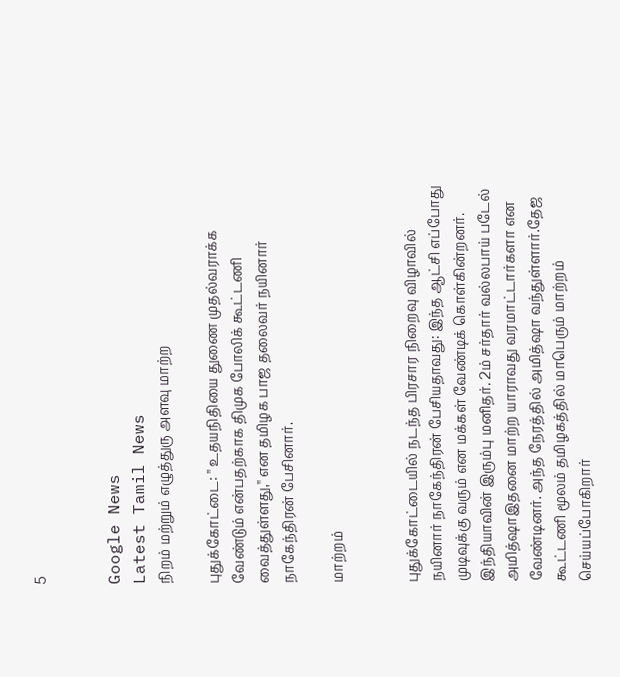5


Google News
Latest Tamil News
நிறம் மற்றும் எழுத்துரு அளவு மாற்ற

புதுக்கோட்டை: '' உதயநிதியை துணை முதல்வராக்க வேண்டும் என்பதற்காக திமுக போலிக் கூட்டணி வைத்துள்ளது,'' என தமிழக பாஜ தலைவர் நயினார் நாகேந்திரன் பேசினார்.

மாற்றம்


புதுக்கோட்டையில் நடந்த பிரசார நிறைவு விழாவில் நயினார் நாகேந்திரன் பேசியதாவது: இந்த ஆட்சி எப்போது முடிவுக்கு வரும் என மக்கள் வேண்டிக் கொள்கின்றனர். இந்தியாவின் இரும்பு மனிதர். 2ம் சர்தார் வல்லபாய் படேல் அமித்ஷாஇதனை மாற்ற யாராவது வரமாட்டார்களா என வேண்டினர். அந்த நேரத்தில் அமித்ஷா வந்துள்ளார்.தேஜ கூட்டணி மூலம் தமிழகத்தில் மாபெரும் மாற்றம் செய்யப்போகிறார்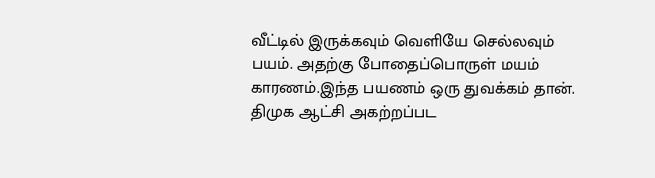வீட்டில் இருக்கவும் வெளியே செல்லவும் பயம். அதற்கு போதைப்பொருள் மயம் காரணம்.இந்த பயணம் ஒரு துவக்கம் தான். திமுக ஆட்சி அகற்றப்பட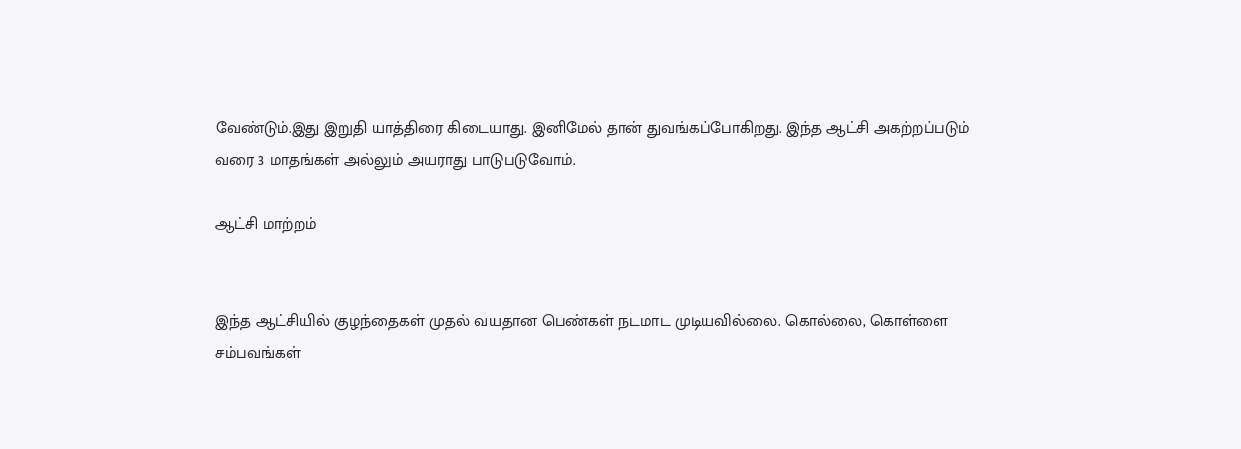வேண்டும்.இது இறுதி யாத்திரை கிடையாது. இனிமேல் தான் துவங்கப்போகிறது. இந்த ஆட்சி அகற்றப்படும் வரை 3 மாதங்கள் அல்லும் அயராது பாடுபடுவோம்.

ஆட்சி மாற்றம்


இந்த ஆட்சியில் குழந்தைகள் முதல் வயதான பெண்கள் நடமாட முடியவில்லை. கொல்லை, கொள்ளை சம்பவங்கள்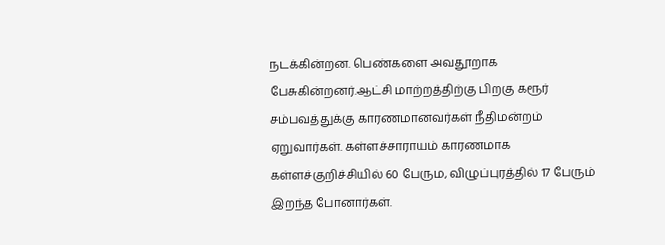நடக்கின்றன. பெண்களை அவதூறாக பேசுகின்றனர்.ஆட்சி மாற்றத்திற்கு பிறகு கரூர் சம்பவத்துக்கு காரணமானவர்கள் நீதிமன்றம் ஏறுவார்கள். கள்ளச்சாராயம் காரணமாக கள்ளச்குறிச்சியில் 60 பேரும, விழுப்புரத்தில் 17 பேரும் இறந்த போனார்கள்.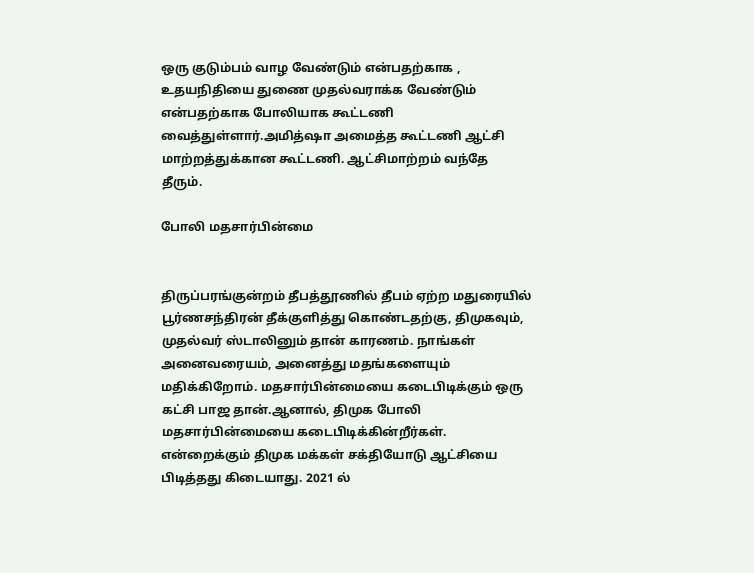ஒரு குடும்பம் வாழ வேண்டும் என்பதற்காக , உதயநிதியை துணை முதல்வராக்க வேண்டும் என்பதற்காக போலியாக கூட்டணி வைத்துள்ளார்.அமித்ஷா அமைத்த கூட்டணி ஆட்சி மாற்றத்துக்கான கூட்டணி. ஆட்சிமாற்றம் வந்தே தீரும்.

போலி மதசார்பின்மை


திருப்பரங்குன்றம் தீபத்தூணில் தீபம் ஏற்ற மதுரையில் பூர்ணசந்திரன் தீக்குளித்து கொண்டதற்கு, திமுகவும், முதல்வர் ஸ்டாலினும் தான் காரணம். நாங்கள் அனைவரையம், அனைத்து மதங்களையும் மதிக்கிறோம். மதசார்பின்மையை கடைபிடிக்கும் ஒரு கட்சி பாஜ தான்.ஆனால், திமுக போலி மதசார்பின்மையை கடைபிடிக்கின்றீர்கள். என்றைக்கும் திமுக மக்கள் சக்தியோடு ஆட்சியை பிடித்தது கிடையாது. 2021 ல்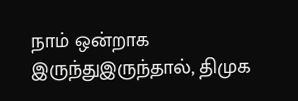நாம் ஒன்றாக இருந்துஇருந்தால், திமுக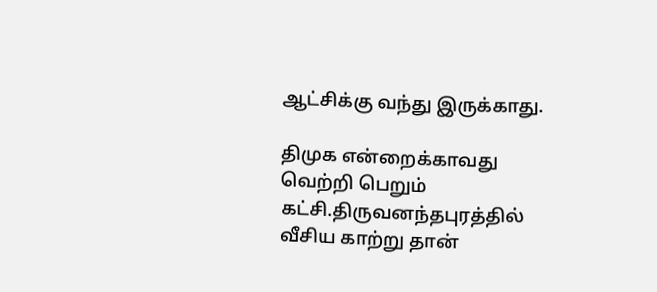ஆட்சிக்கு வந்து இருக்காது.

திமுக என்றைக்காவது வெற்றி பெறும் கட்சி.திருவனந்தபுரத்தில் வீசிய காற்று தான்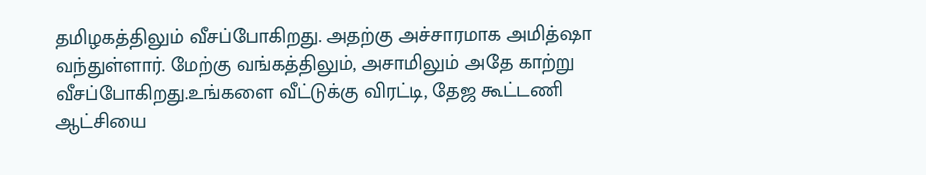தமிழகத்திலும் வீசப்போகிறது. அதற்கு அச்சாரமாக அமித்ஷா வந்துள்ளார். மேற்கு வங்கத்திலும், அசாமிலும் அதே காற்று வீசப்போகிறது.உங்களை வீட்டுக்கு விரட்டி, தேஜ கூட்டணி ஆட்சியை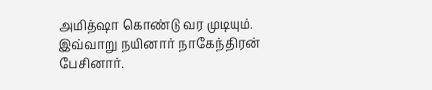அமித்ஷா கொண்டு வர முடியும். இவ்வாறு நயினார் நாகேந்திரன் பேசினார்.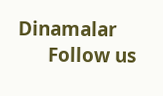Dinamalar
      Follow us